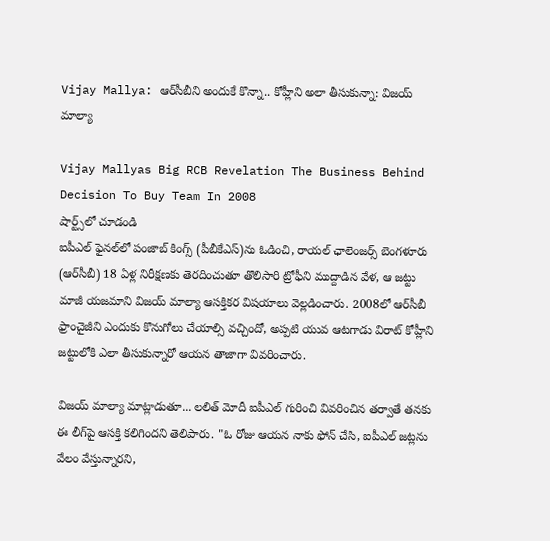Vijay Mallya: ఆర్‌సీబీని అందుకే కొన్నా.. కోహ్లీని అలా తీసుకున్నా: విజయ్ మాల్యా

Vijay Mallyas Big RCB Revelation The Business Behind Decision To Buy Team In 2008
షార్ట్స్‌లో చూడండి
ఐపీఎల్ ఫైనల్‌లో పంజాబ్ కింగ్స్ (పీబీకేఎస్‌)ను ఓడించి, రాయల్ ఛాలెంజర్స్ బెంగళూరు (ఆర్‌సీబీ) 18 ఏళ్ల నిరీక్షణకు తెరదించుతూ తొలిసారి ట్రోఫీని ముద్దాడిన వేళ, ఆ జట్టు మాజీ యజమాని విజయ్ మాల్యా ఆసక్తికర విషయాలు వెల్లడించారు. 2008లో ఆర్‌సీబీ ఫ్రాంచైజీని ఎందుకు కొనుగోలు చేయాల్సి వచ్చిందో, అప్పటి యువ ఆటగాడు విరాట్ కోహ్లీని జట్టులోకి ఎలా తీసుకున్నారో ఆయన తాజాగా వివరించారు.

విజయ్ మాల్యా మాట్లాడుతూ... లలిత్ మోదీ ఐపీఎల్ గురించి వివరించిన తర్వాతే తనకు ఈ లీగ్‌పై ఆసక్తి కలిగిందని తెలిపారు. "ఓ రోజు ఆయన నాకు ఫోన్ చేసి, ఐపీఎల్ జట్లను వేలం వేస్తున్నారని,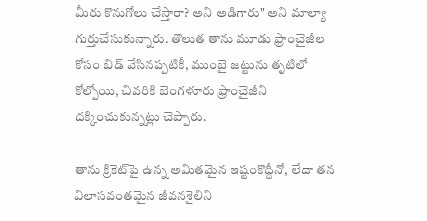మీరు కొనుగోలు చేస్తారా? అని అడిగారు" అని మాల్యా గుర్తుచేసుకున్నారు. తొలుత తాను మూడు ఫ్రాంచైజీల కోసం బిడ్ వేసినప్పటికీ, ముంబై జట్టును తృటిలో కోల్పోయి, చివరికి బెంగళూరు ఫ్రాంచైజీని దక్కించుకున్నట్లు చెప్పారు.

తాను క్రికెట్‌పై ఉన్న అమితమైన ఇష్టంకొద్దీనో, లేదా తన విలాసవంతమైన జీవనశైలిని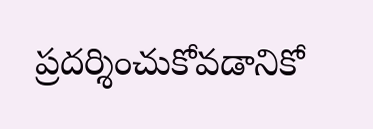ప్రదర్శించుకోవడానికో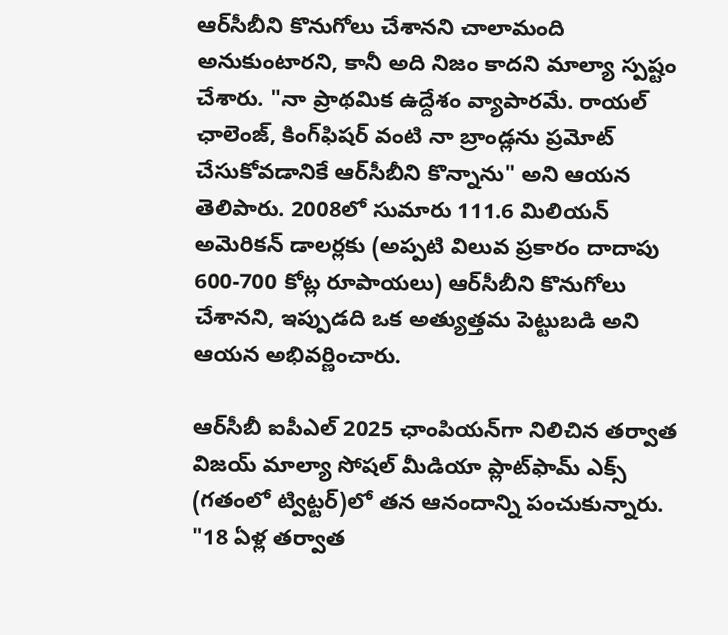ఆర్‌సీబీని కొనుగోలు చేశానని చాలామంది అనుకుంటారని, కానీ అది నిజం కాదని మాల్యా స్పష్టం చేశారు. "నా ప్రాథమిక ఉద్దేశం వ్యాపారమే. రాయల్ ఛాలెంజ్, కింగ్‌ఫిషర్ వంటి నా బ్రాండ్లను ప్రమోట్ చేసుకోవడానికే ఆర్‌సీబీని కొన్నాను" అని ఆయన తెలిపారు. 2008లో సుమారు 111.6 మిలియన్ అమెరికన్ డాలర్లకు (అప్పటి విలువ ప్రకారం దాదాపు 600-700 కోట్ల రూపాయలు) ఆర్‌సీబీని కొనుగోలు చేశానని, ఇప్పుడది ఒక అత్యుత్తమ పెట్టుబడి అని ఆయన అభివర్ణించారు.

ఆర్‌సీబీ ఐపీఎల్ 2025 ఛాంపియన్‌గా నిలిచిన తర్వాత విజయ్ మాల్యా సోషల్ మీడియా ప్లాట్‌ఫామ్ ఎక్స్ (గ‌తంలో ట్విట్ట‌ర్)లో తన ఆనందాన్ని పంచుకున్నారు. "18 ఏళ్ల తర్వాత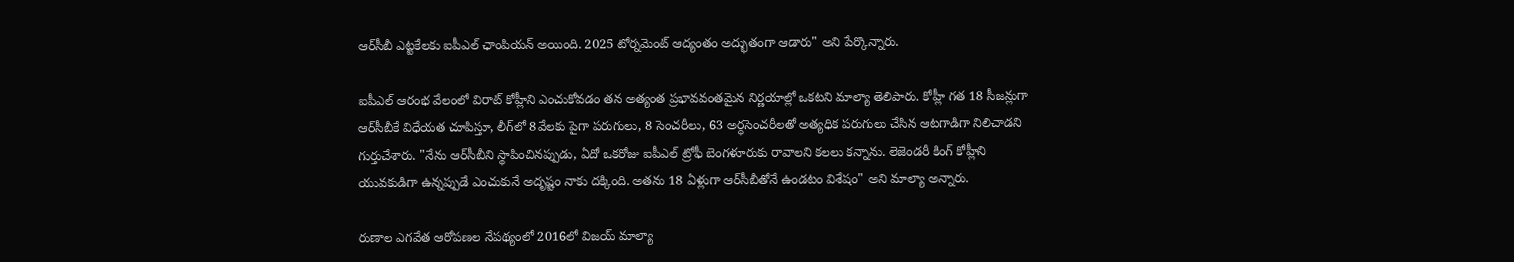ఆర్‌సీబీ ఎట్టకేలకు ఐపీఎల్ ఛాంపియన్ అయింది. 2025 టోర్నమెంట్ ఆద్యంతం అద్భుతంగా ఆడారు" అని పేర్కొన్నారు.

ఐపీఎల్ ఆరంభ వేలంలో విరాట్ కోహ్లీని ఎంచుకోవడం తన అత్యంత ప్రభావవంతమైన నిర్ణయాల్లో ఒకటని మాల్యా తెలిపారు. కోహ్లీ గత 18 సీజన్లుగా ఆర్‌సీబీకే విధేయత చూపిస్తూ, లీగ్‌లో 8వేల‌కు పైగా పరుగులు, 8 సెంచరీలు, 63 అర్ధసెంచరీలతో అత్యధిక పరుగులు చేసిన ఆటగాడిగా నిలిచాడని గుర్తుచేశారు. "నేను ఆర్‌సీబీని స్థాపించినప్పుడు, ఏదో ఒకరోజు ఐపీఎల్ ట్రోఫీ బెంగళూరుకు రావాలని కలలు కన్నాను. లెజెండరీ కింగ్ కోహ్లీని యువకుడిగా ఉన్నప్పుడే ఎంచుకునే అదృష్టం నాకు దక్కింది. అతను 18 ఏళ్లుగా ఆర్‌సీబీతోనే ఉండటం విశేషం" అని మాల్యా అన్నారు.

రుణాల ఎగవేత ఆరోపణల నేపథ్యంలో 2016లో విజయ్ మాల్యా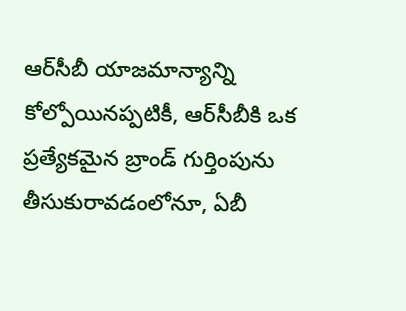ఆర్‌సీబీ యాజమాన్యాన్ని కోల్పోయినప్పటికీ, ఆర్‌సీబీకి ఒక ప్రత్యేకమైన బ్రాండ్ గుర్తింపును తీసుకురావడంలోనూ, ఏబీ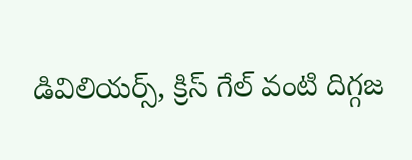డివిలియర్స్, క్రిస్ గేల్ వంటి దిగ్గజ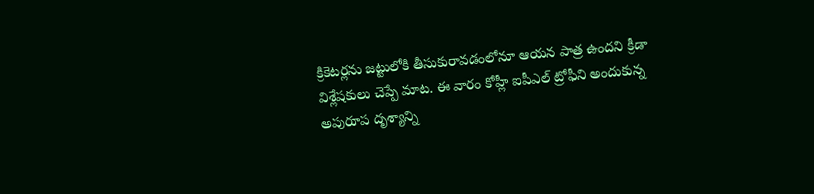క్రికెటర్లను జట్టులోకి తీసుకురావడంలోనూ ఆయన పాత్ర ఉందని క్రీడా విశ్లేషకులు చెప్పే మాట‌. ఈ వారం కోహ్లీ ఐపీఎల్ ట్రోఫీని అందుకున్న అపురూప దృశ్యాన్ని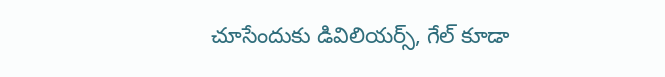చూసేందుకు డివిలియర్స్, గేల్ కూడా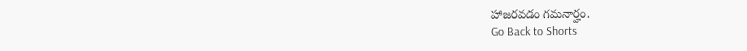హాజరవడం గమనార్హం.
Go Back to Shorts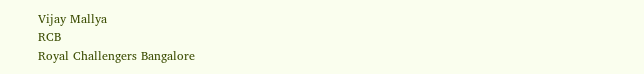Vijay Mallya
RCB
Royal Challengers Bangalore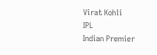Virat Kohli
IPL
Indian Premier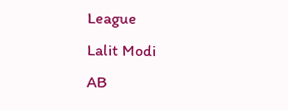League
Lalit Modi
AB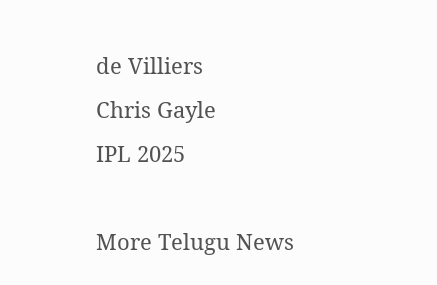de Villiers
Chris Gayle
IPL 2025

More Telugu News